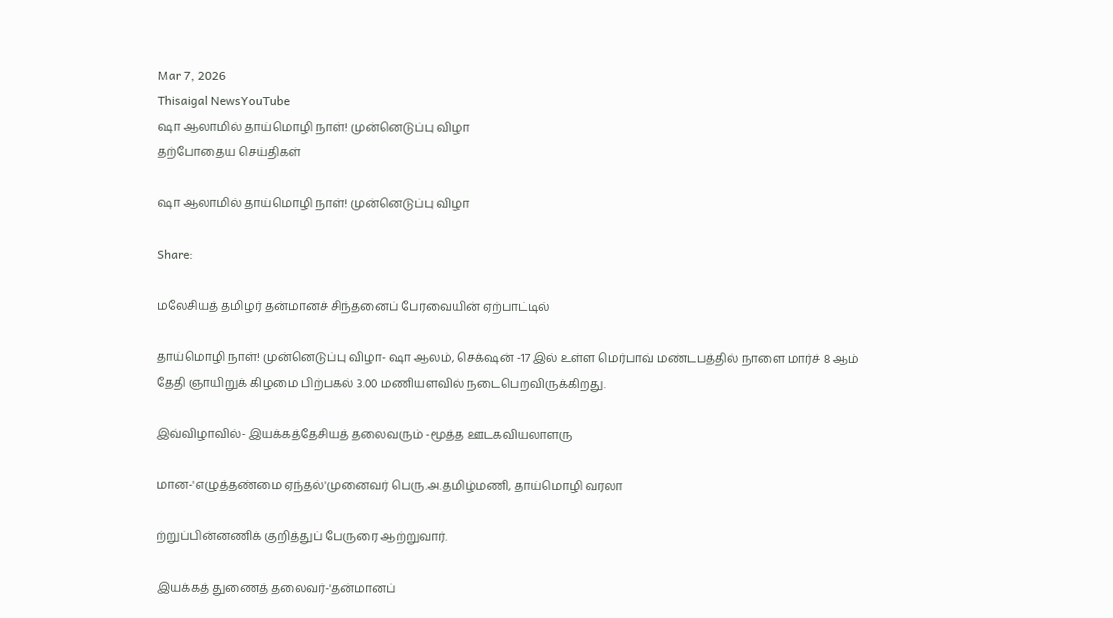Mar 7, 2026
Thisaigal NewsYouTube
ஷா ஆலாமில் தாய்மொழி நாள்! முன்னெடுப்பு விழா
தற்போதைய செய்திகள்

ஷா ஆலாமில் தாய்மொழி நாள்! முன்னெடுப்பு விழா

Share:

மலேசியத் தமிழர் தன்மானச் சிந்தனைப் பேரவையின் ஏற்பாட்டில்

தாய்மொழி நாள்! முன்னெடுப்பு விழா- ஷா ஆலம், செக்‌ஷன் -17 இல் உள்ள மெர்பாவ் மண்டபத்தில் நாளை மார்ச் 8 ஆம் தேதி ஞாயிறுக் கிழமை பிற்பகல் 3.00 மணியளவில் நடைபெறவிருக்கிறது.

இவ்விழாவில்- இயக்கத்தேசியத் தலைவரும் -மூத்த ஊடகவியலாளரு

மான-'எழுத்தண்மை ஏந்தல்'முனைவர் பெரு.அ.தமிழ்மணி, தாய்மொழி வரலா

ற்றுப்பின்னணிக் குறித்துப் பேருரை ஆற்றுவார்.

இயக்கத் துணைத் தலைவர்-'தன்மானப்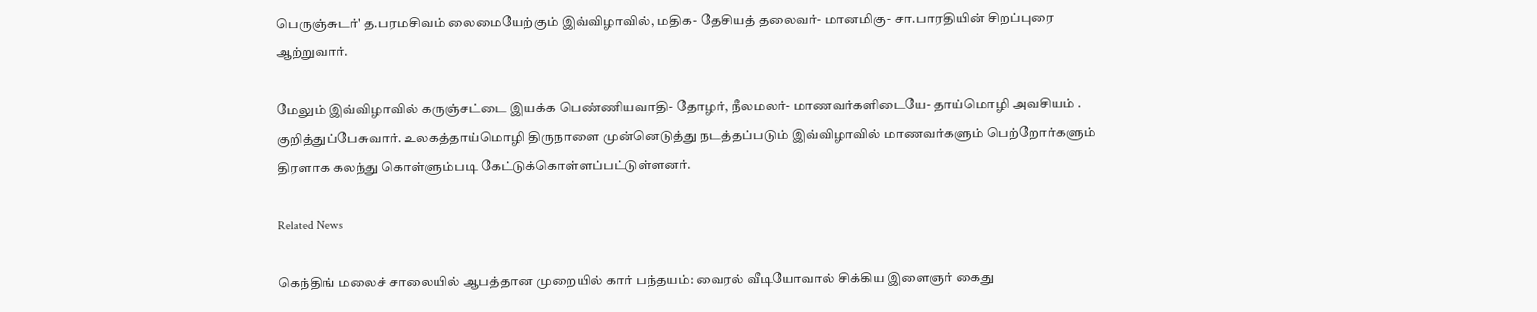பெருஞ்சுடர்' த.பரமசிவம் லைமையேற்கும் இவ்விழாவில், மதிக- தேசியத் தலைவர்- மானமிகு- சா.பாரதியின் சிறப்புரை ஆற்றுவார்.

மேலும் இவ்விழாவில் கருஞ்சட்டை இயக்க பெண்ணியவாதி- தோழர், நீலமலர்- மாணவர்களிடையே- தாய்மொழி அவசியம் . குறித்துப்பேசுவார். உலகத்தாய்மொழி திருநாளை முன்னெடுத்து நடத்தப்படும் இவ்விழாவில் மாணவர்களும் பெற்றோர்களும் திரளாக கலந்து கொள்ளும்படி கேட்டுக்கொள்ளப்பட்டுள்ளனர்.

Related News

கெந்திங் மலைச் சாலையில் ஆபத்தான முறையில் கார் பந்தயம்: வைரல் வீடியோவால் சிக்கிய இளைஞர் கைது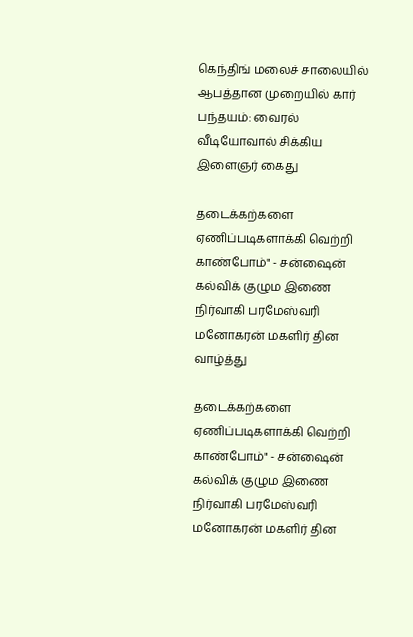கெந்திங் மலைச் சாலையில் ஆபத்தான முறையில் கார் பந்தயம்: வைரல் வீடியோவால் சிக்கிய இளைஞர் கைது

தடைக்கற்களை ஏணிப்படிகளாக்கி வெற்றி காண்போம்" - சன்ஷைன் கல்விக் குழும இணை நிர்வாகி பரமேஸ்வரி மனோகரன் மகளிர் தின வாழ்த்து

தடைக்கற்களை ஏணிப்படிகளாக்கி வெற்றி காண்போம்" - சன்ஷைன் கல்விக் குழும இணை நிர்வாகி பரமேஸ்வரி மனோகரன் மகளிர் தின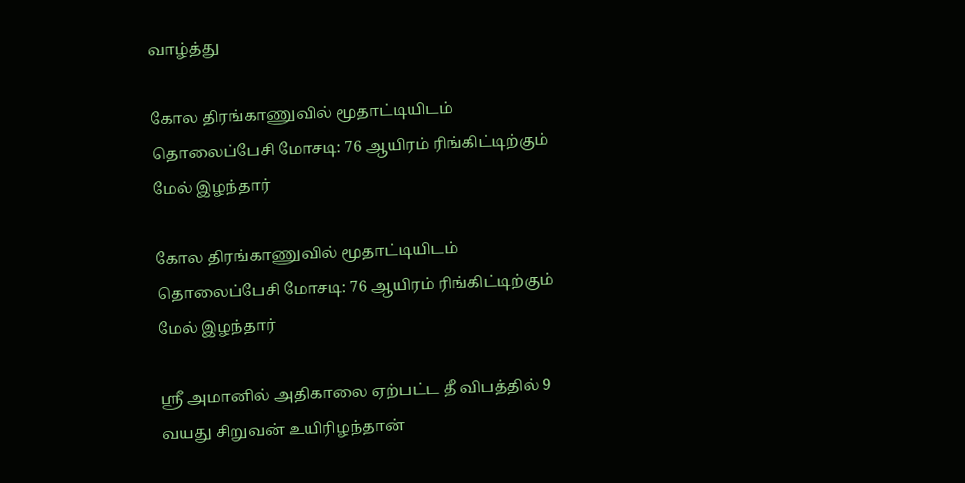வாழ்த்து

கோல திரங்காணுவில் மூதாட்டியிடம் தொலைப்பேசி மோசடி: 76 ஆயிரம் ரிங்கிட்டிற்கும் மேல் இழந்தார்

கோல திரங்காணுவில் மூதாட்டியிடம் தொலைப்பேசி மோசடி: 76 ஆயிரம் ரிங்கிட்டிற்கும் மேல் இழந்தார்

ஸ்ரீ அமானில் அதிகாலை ஏற்பட்ட தீ விபத்தில் 9 வயது சிறுவன் உயிரிழந்தான்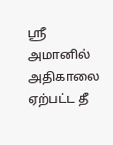ஸ்ரீ அமானில் அதிகாலை ஏற்பட்ட தீ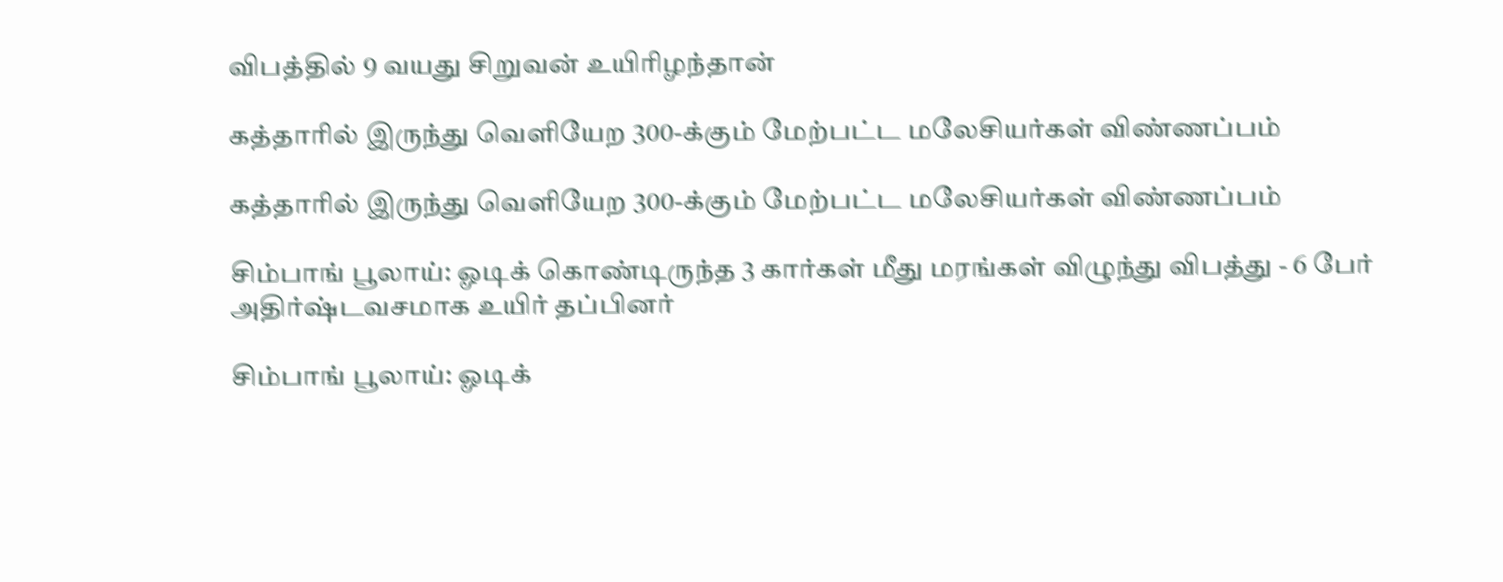விபத்தில் 9 வயது சிறுவன் உயிரிழந்தான்

கத்தாரில் இருந்து வெளியேற 300-க்கும் மேற்பட்ட மலேசியர்கள் விண்ணப்பம்

கத்தாரில் இருந்து வெளியேற 300-க்கும் மேற்பட்ட மலேசியர்கள் விண்ணப்பம்

சிம்பாங் பூலாய்: ஓடிக் கொண்டிருந்த 3 கார்கள் மீது மரங்கள் விழுந்து விபத்து - 6 பேர் அதிர்ஷ்டவசமாக உயிர் தப்பினர்

சிம்பாங் பூலாய்: ஓடிக்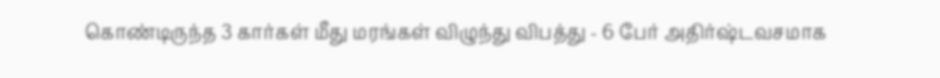கொண்டிருந்த 3 கார்கள் மீது மரங்கள் விழுந்து விபத்து - 6 பேர் அதிர்ஷ்டவசமாக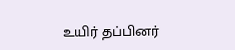உயிர் தப்பினர்